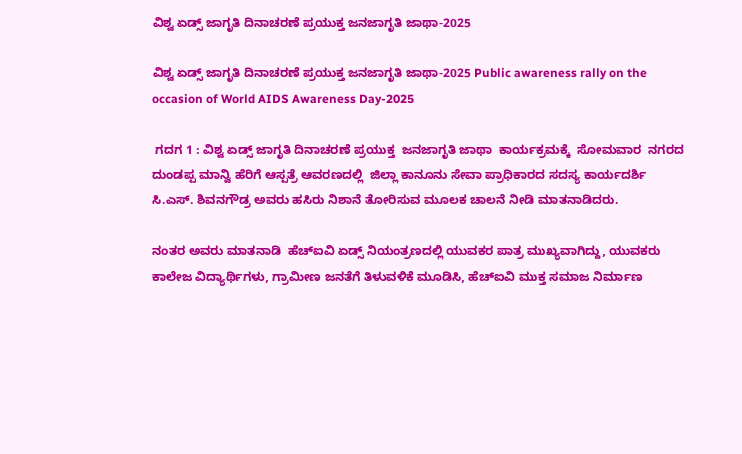ವಿಶ್ವ ಏಡ್ಸ್‌ ಜಾಗೃತಿ ದಿನಾಚರಣೆ ಪ್ರಯುಕ್ತ ಜನಜಾಗೃತಿ ಜಾಥಾ-2025

ವಿಶ್ವ ಏಡ್ಸ್‌ ಜಾಗೃತಿ ದಿನಾಚರಣೆ ಪ್ರಯುಕ್ತ ಜನಜಾಗೃತಿ ಜಾಥಾ-2025 Public awareness rally on the occasion of World AIDS Awareness Day-2025

 ಗದಗ 1 : ವಿಶ್ವ ಏಡ್ಸ್‌ ಜಾಗೃತಿ ದಿನಾಚರಣೆ ಪ್ರಯುಕ್ತ  ಜನಜಾಗೃತಿ ಜಾಥಾ  ಕಾರ್ಯಕ್ರಮಕ್ಕೆ  ಸೋಮವಾರ  ನಗರದ ದುಂಡಪ್ಪ ಮಾನ್ವಿ ಹೆರಿಗೆ ಆಸ್ಪತ್ರೆ ಆವರಣದಲ್ಲಿ  ಜಿಲ್ಲಾ ಕಾನೂನು ಸೇವಾ ಪ್ರಾಧಿಕಾರದ ಸದಸ್ಯ ಕಾರ್ಯದರ್ಶಿ  ಸಿ.ಎಸ್‌. ಶಿವನಗೌಡ್ರ ಅವರು ಹಸಿರು ನಿಶಾನೆ ತೋರಿಸುವ ಮೂಲಕ ಚಾಲನೆ ನೀಡಿ ಮಾತನಾಡಿದರು.

ನಂತರ ಅವರು ಮಾತನಾಡಿ  ಹೆಚ್‌ಐವಿ ಏಡ್ಸ್‌ ನಿಯಂತ್ರಣದಲ್ಲಿ ಯುವಕರ ಪಾತ್ರ ಮುಖ್ಯವಾಗಿದ್ದು, ಯುವಕರು ಕಾಲೇಜ ವಿದ್ಯಾರ್ಥಿಗಳು, ಗ್ರಾಮೀಣ ಜನತೆಗೆ ತಿಳುವಳಿಕೆ ಮೂಡಿಸಿ, ಹೆಚ್‌ಐವಿ ಮುಕ್ತ ಸಮಾಜ ನಿರ್ಮಾಣ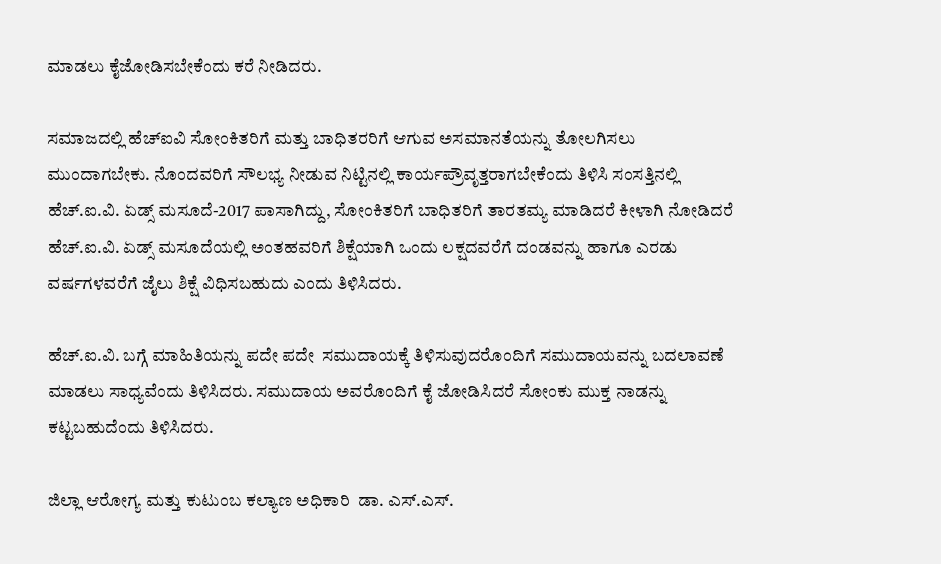ಮಾಡಲು ಕೈಜೋಡಿಸಬೇಕೆಂದು ಕರೆ ನೀಡಿದರು.

ಸಮಾಜದಲ್ಲಿ ಹೆಚ್‌ಐವಿ ಸೋಂಕಿತರಿಗೆ ಮತ್ತು ಬಾಧಿತರರಿಗೆ ಆಗುವ ಅಸಮಾನತೆಯನ್ನು ತೋಲಗಿಸಲು ಮುಂದಾಗಬೇಕು. ನೊಂದವರಿಗೆ ಸೌಲಭ್ಯ ನೀಡುವ ನಿಟ್ಟಿನಲ್ಲಿ ಕಾರ್ಯಪ್ರೌವೃತ್ತರಾಗಬೇಕೆಂದು ತಿಳಿಸಿ ಸಂಸತ್ತಿನಲ್ಲಿ ಹೆಚ್‌.ಐ.ವಿ. ಏಡ್ಸ್‌ ಮಸೂದೆ-2017 ಪಾಸಾಗಿದ್ದು, ಸೋಂಕಿತರಿಗೆ ಬಾಧಿತರಿಗೆ ತಾರತಮ್ಯ ಮಾಡಿದರೆ ಕೀಳಾಗಿ ನೋಡಿದರೆ ಹೆಚ್‌.ಐ.ವಿ. ಏಡ್ಸ್‌ ಮಸೂದೆಯಲ್ಲಿ ಅಂತಹವರಿಗೆ ಶಿಕ್ಷೆಯಾಗಿ ಒಂದು ಲಕ್ಷದವರೆಗೆ ದಂಡವನ್ನು ಹಾಗೂ ಎರಡು ವರ್ಷಗಳವರೆಗೆ ಜೈಲು ಶಿಕ್ಷೆ ವಿಧಿಸಬಹುದು ಎಂದು ತಿಳಿಸಿದರು.

ಹೆಚ್‌.ಐ.ವಿ. ಬಗ್ಗೆ ಮಾಹಿತಿಯನ್ನು ಪದೇ ಪದೇ  ಸಮುದಾಯಕ್ಕೆ ತಿಳಿಸುವುದರೊಂದಿಗೆ ಸಮುದಾಯವನ್ನು ಬದಲಾವಣೆ ಮಾಡಲು ಸಾಧ್ಯವೆಂದು ತಿಳಿಸಿದರು. ಸಮುದಾಯ ಅವರೊಂದಿಗೆ ಕೈ ಜೋಡಿಸಿದರೆ ಸೋಂಕು ಮುಕ್ತ ನಾಡನ್ನು ಕಟ್ಟಬಹುದೆಂದು ತಿಳಿಸಿದರು.

ಜಿಲ್ಲಾ ಆರೋಗ್ಯ ಮತ್ತು ಕುಟುಂಬ ಕಲ್ಯಾಣ ಅಧಿಕಾರಿ  ಡಾ. ಎಸ್‌.ಎಸ್‌.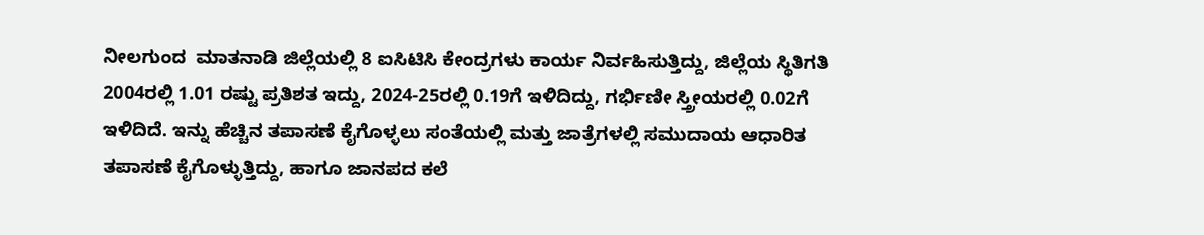ನೀಲಗುಂದ  ಮಾತನಾಡಿ ಜಿಲ್ಲೆಯಲ್ಲಿ 8 ಐಸಿಟಿಸಿ ಕೇಂದ್ರಗಳು ಕಾರ್ಯ ನಿರ್ವಹಿಸುತ್ತಿದ್ದು, ಜಿಲ್ಲೆಯ ಸ್ಥಿತಿಗತಿ 2004ರಲ್ಲಿ 1.01 ರಷ್ಟು ಪ್ರತಿಶತ ಇದ್ದು, 2024-25ರಲ್ಲಿ 0.19ಗೆ ಇಳಿದಿದ್ದು, ಗರ್ಭಿಣೀ ಸ್ತ್ರೀಯರಲ್ಲಿ 0.02ಗೆ ಇಳಿದಿದೆ. ಇನ್ನು ಹೆಚ್ಚಿನ ತಪಾಸಣೆ ಕೈಗೊಳ್ಳಲು ಸಂತೆಯಲ್ಲಿ ಮತ್ತು ಜಾತ್ರೆಗಳಲ್ಲಿ ಸಮುದಾಯ ಆಧಾರಿತ ತಪಾಸಣೆ ಕೈಗೊಳ್ಳುತ್ತಿದ್ದು, ಹಾಗೂ ಜಾನಪದ ಕಲೆ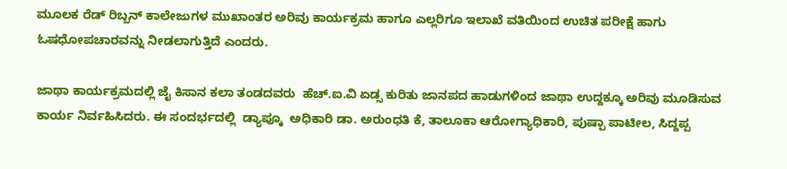ಮೂಲಕ ರೆಡ್ ರಿಬ್ಬನ್ ಕಾಲೇಜುಗಳ ಮುಖಾಂತರ ಅರಿವು ಕಾರ್ಯಕ್ರಮ ಹಾಗೂ ಎಲ್ಲರಿಗೂ ಇಲಾಖೆ ವತಿಯಿಂದ ಉಚಿತ ಪರೀಕ್ಷೆ ಹಾಗು ಓಷಧೋಪಚಾರವನ್ನು ನೀಡಲಾಗುತ್ತಿದೆ ಎಂದರು.

ಜಾಥಾ ಕಾರ್ಯಕ್ರಮದಲ್ಲಿ ಜೈ ಕಿಸಾನ ಕಲಾ ತಂಡದವರು  ಹೆಚ್‌.ಐ.ವಿ ಏಡ್ಸ ಕುರಿತು ಜಾನಪದ ಹಾಡುಗಳಿಂದ ಜಾಥಾ ಉದ್ದಕ್ಕೂ ಅರಿವು ಮೂಡಿಸುವ ಕಾರ್ಯ ನಿರ್ವಹಿಸಿದರು. ಈ ಸಂದರ್ಭದಲ್ಲಿ  ಡ್ಯಾಪ್ಕೂ  ಅಧಿಕಾರಿ ಡಾ. ಅರುಂಧತಿ ಕೆ, ತಾಲೂಕಾ ಆರೋಗ್ಯಾಧಿಕಾರಿ, ಪುಷ್ಪಾ ಪಾಟೀಲ, ಸಿದ್ದಪ್ಪ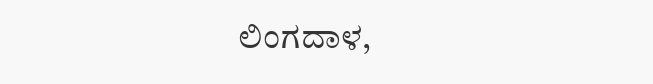ಲಿಂಗದಾಳ,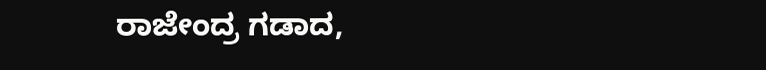ರಾಜೇಂದ್ರ ಗಡಾದ,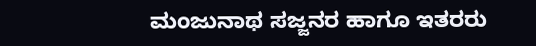ಮಂಜುನಾಥ ಸಜ್ಜನರ ಹಾಗೂ ಇತರರು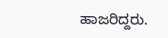ಹಾಜರಿದ್ದರು.